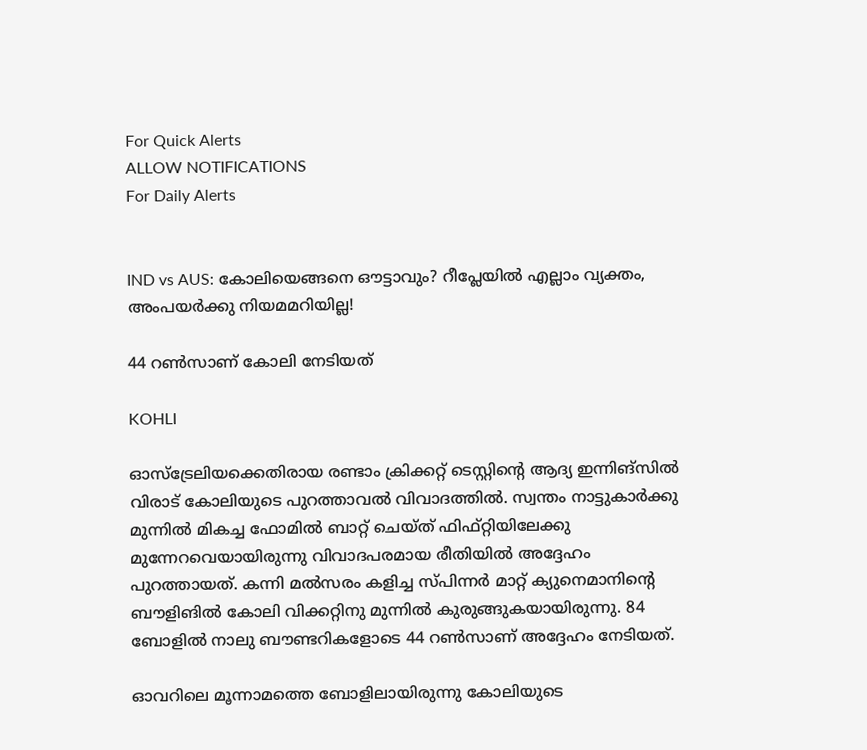For Quick Alerts
ALLOW NOTIFICATIONS
For Daily Alerts


IND vs AUS: കോലിയെങ്ങനെ ഔട്ടാവും? റീപ്ലേയില്‍ എല്ലാം വ്യക്തം, അംപയര്‍ക്കു നിയമമറിയില്ല!

44 റണ്‍സാണ് കോലി നേടിയത്

KOHLI

ഓസ്‌ട്രേലിയക്കെതിരായ രണ്ടാം ക്രിക്കറ്റ് ടെസ്റ്റിന്റെ ആദ്യ ഇന്നിങ്‌സില്‍ വിരാട് കോലിയുടെ പുറത്താവല്‍ വിവാദത്തില്‍. സ്വന്തം നാട്ടുകാര്‍ക്കു മുന്നില്‍ മികച്ച ഫോമില്‍ ബാറ്റ് ചെയ്ത് ഫിഫ്റ്റിയിലേക്കു മുന്നേറവെയായിരുന്നു വിവാദപരമായ രീതിയില്‍ അദ്ദേഹം പുറത്തായത്. കന്നി മല്‍സരം കളിച്ച സ്പിന്നര്‍ മാറ്റ് ക്യുനെമാനിന്റെ ബൗളിങില്‍ കോലി വിക്കറ്റിനു മുന്നില്‍ കുരുങ്ങുകയായിരുന്നു. 84 ബോളില്‍ നാലു ബൗണ്ടറികളോടെ 44 റണ്‍സാണ് അദ്ദേഹം നേടിയത്.

ഓവറിലെ മൂന്നാമത്തെ ബോളിലായിരുന്നു കോലിയുടെ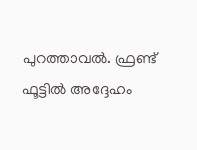പുറത്താവല്‍. ഫ്രണ്ട് ഫൂട്ടില്‍ അദ്ദേഹം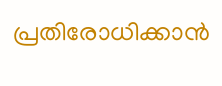പ്രതിരോധിക്കാന്‍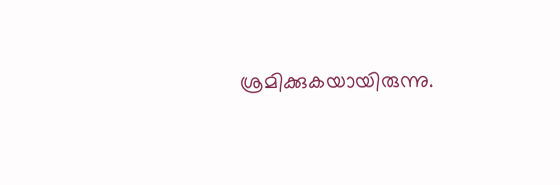ശ്രമിക്കുകയായിരുന്നു.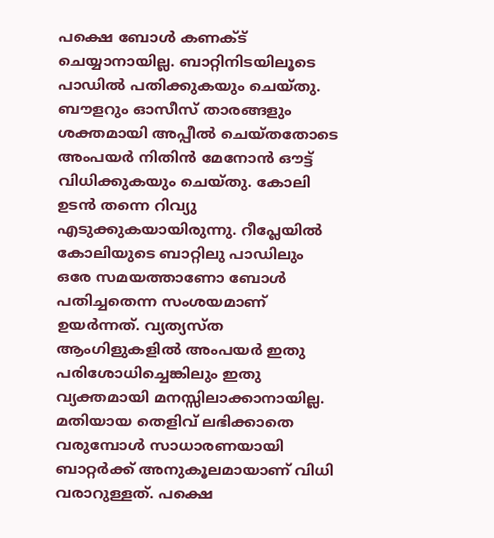പക്ഷെ ബോള്‍ കണക്ട് ചെയ്യാനായില്ല. ബാറ്റിനിടയിലൂടെ പാഡില്‍ പതിക്കുകയും ചെയ്തു. ബൗളറും ഓസീസ് താരങ്ങളും ശക്തമായി അപ്പീല്‍ ചെയ്തതോടെ അംപയര്‍ നിതിന്‍ മേനോന്‍ ഔട്ട് വിധിക്കുകയും ചെയ്തു. കോലി ഉടന്‍ തന്നെ റിവ്യു എടുക്കുകയായിരുന്നു. റീപ്ലേയില്‍ കോലിയുടെ ബാറ്റിലു പാഡിലും ഒരേ സമയത്താണോ ബോള്‍ പതിച്ചതെന്ന സംശയമാണ് ഉയര്‍ന്നത്. വ്യത്യസ്ത ആംഗിളുകളില്‍ അംപയര്‍ ഇതു പരിശോധിച്ചെങ്കിലും ഇതു വ്യക്തമായി മനസ്സിലാക്കാനായില്ല. മതിയായ തെളിവ് ലഭിക്കാതെ വരുമ്പോള്‍ സാധാരണയായി ബാറ്റര്‍ക്ക് അനുകൂലമായാണ് വിധി വരാറുള്ളത്. പക്ഷെ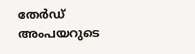തേര്‍ഡ് അംപയറുടെ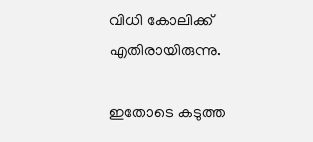വിധി കോലിക്ക് എതിരായിരുന്നു.

ഇതോടെ കടുത്ത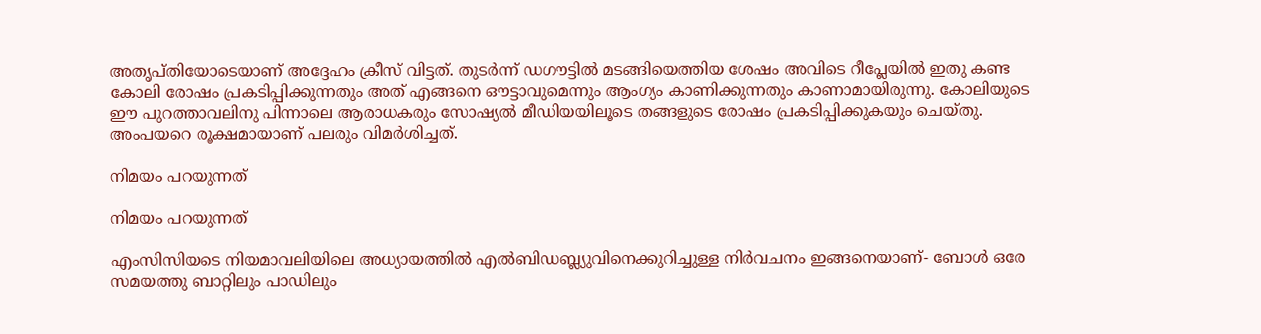അതൃപ്തിയോടെയാണ് അദ്ദേഹം ക്രീസ് വിട്ടത്. തുടര്‍ന്ന് ഡഗൗട്ടില്‍ മടങ്ങിയെത്തിയ ശേഷം അവിടെ റീപ്ലേയില്‍ ഇതു കണ്ട കോലി രോഷം പ്രകടിപ്പിക്കുന്നതും അത് എങ്ങനെ ഔട്ടാവുമെന്നും ആംഗ്യം കാണിക്കുന്നതും കാണാമായിരുന്നു. കോലിയുടെ ഈ പുറത്താവലിനു പിന്നാലെ ആരാധകരും സോഷ്യല്‍ മീഡിയയിലൂടെ തങ്ങളുടെ രോഷം പ്രകടിപ്പിക്കുകയും ചെയ്തു. അംപയറെ രൂക്ഷമായാണ് പലരും വിമര്‍ശിച്ചത്.

നിമയം പറയുന്നത്

നിമയം പറയുന്നത്

എംസിസിയടെ നിയമാവലിയിലെ അധ്യായത്തില്‍ എല്‍ബിഡബ്ല്യുവിനെക്കുറിച്ചുള്ള നിര്‍വചനം ഇങ്ങനെയാണ്- ബോള്‍ ഒരേ സമയത്തു ബാറ്റിലും പാഡിലും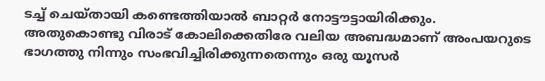ടച്ച് ചെയ്തായി കണ്ടെത്തിയാല്‍ ബാറ്റര്‍ നോട്ടൗട്ടായിരിക്കും. അതുകൊണ്ടു വിരാട് കോലിക്കെതിരേ വലിയ അബദ്ധമാണ് അംപയറുടെ ഭാഗത്തു നിന്നും സംഭവിച്ചിരിക്കുന്നതെന്നും ഒരു യൂസര്‍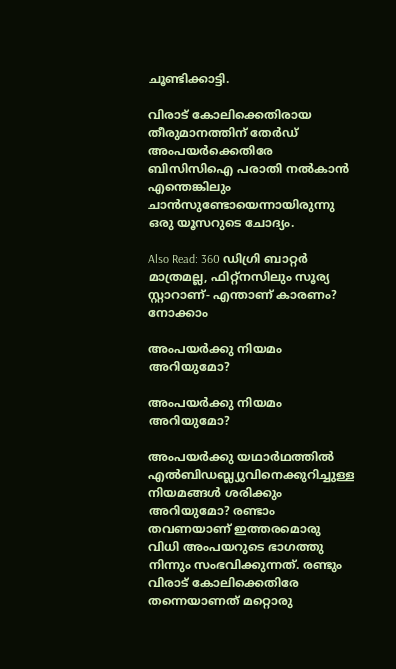ചൂണ്ടിക്കാട്ടി.

വിരാട് കോലിക്കെതിരായ തീരുമാനത്തിന് തേര്‍ഡ് അംപയര്‍ക്കെതിരേ ബിസിസിഐ പരാതി നല്‍കാന്‍ എന്തെങ്കിലും ചാന്‍സുണ്ടോയെന്നായിരുന്നു ഒരു യൂസറുടെ ചോദ്യം.

Also Read: 360 ഡിഗ്രി ബാറ്റര്‍ മാത്രമല്ല, ഫിറ്റ്‌നസിലും സൂര്യ സ്റ്റാറാണ്- എന്താണ് കാരണം? നോക്കാം

അംപയര്‍ക്കു നിയമം അറിയുമോ?

അംപയര്‍ക്കു നിയമം അറിയുമോ?

അംപയര്‍ക്കു യഥാര്‍ഥത്തില്‍ എല്‍ബിഡബ്ല്യുവിനെക്കുറിച്ചുള്ള നിയമങ്ങള്‍ ശരിക്കും അറിയുമോ? രണ്ടാം തവണയാണ് ഇത്തരമൊരു വിധി അംപയറുടെ ഭാഗത്തു നിന്നും സംഭവിക്കുന്നത്. രണ്ടും വിരാട് കോലിക്കെതിരേ തന്നെയാണത് മറ്റൊരു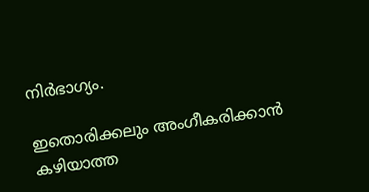നിര്‍ഭാഗ്യം.

ഇതൊരിക്കലും അംഗീകരിക്കാന്‍ കഴിയാത്ത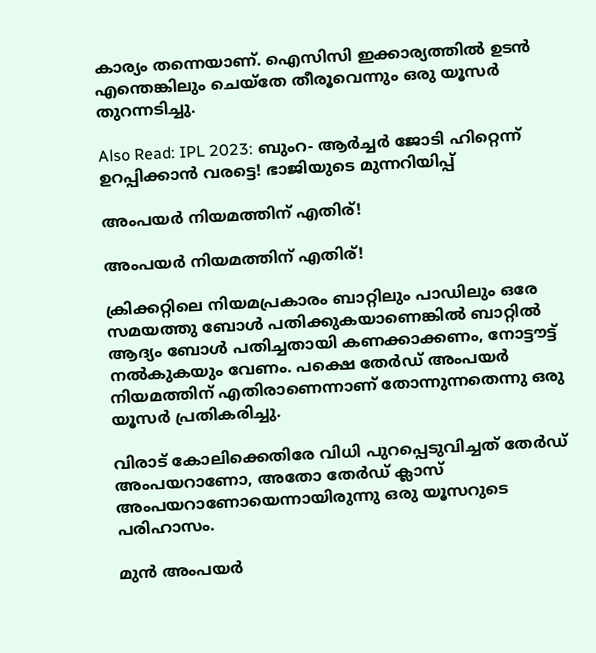കാര്യം തന്നെയാണ്. ഐസിസി ഇക്കാര്യത്തില്‍ ഉടന്‍ എന്തെങ്കിലും ചെയ്‌തേ തീരൂവെന്നും ഒരു യൂസര്‍ തുറന്നടിച്ചു.

Also Read: IPL 2023: ബുംറ- ആര്‍ച്ചര്‍ ജോടി ഹിറ്റെന്ന് ഉറപ്പിക്കാന്‍ വരട്ടെ! ഭാജിയുടെ മുന്നറിയിപ്പ്

അംപയര്‍ നിയമത്തിന് എതിര്!

അംപയര്‍ നിയമത്തിന് എതിര്!

ക്രിക്കറ്റിലെ നിയമപ്രകാരം ബാറ്റിലും പാഡിലും ഒരേ സമയത്തു ബോള്‍ പതിക്കുകയാണെങ്കില്‍ ബാറ്റില്‍ ആദ്യം ബോള്‍ പതിച്ചതായി കണക്കാക്കണം, നോട്ടൗട്ട് നല്‍കുകയും വേണം. പക്ഷെ തേര്‍ഡ് അംപയര്‍ നിയമത്തിന് എതിരാണെന്നാണ് തോന്നുന്നതെന്നു ഒരു യൂസര്‍ പ്രതികരിച്ചു.

വിരാട് കോലിക്കെതിരേ വിധി പുറപ്പെടുവിച്ചത് തേര്‍ഡ് അംപയറാണോ, അതോ തേര്‍ഡ് ക്ലാസ് അംപയറാണോയെന്നായിരുന്നു ഒരു യൂസറുടെ പരിഹാസം.

മുന്‍ അംപയര്‍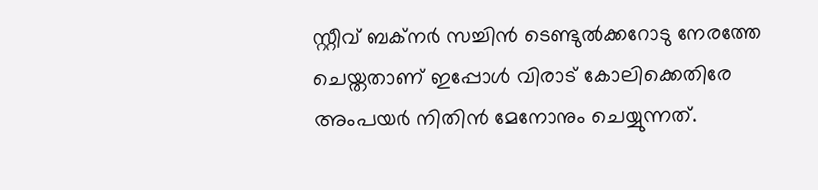സ്റ്റീവ് ബക്‌നര്‍ സച്ചിന്‍ ടെണ്ടുല്‍ക്കറോടു നേരത്തേ ചെയ്തതാണ് ഇപ്പോള്‍ വിരാട് കോലിക്കെതിരേ അംപയര്‍ നിതിന്‍ മേനോനും ചെയ്യുന്നത്.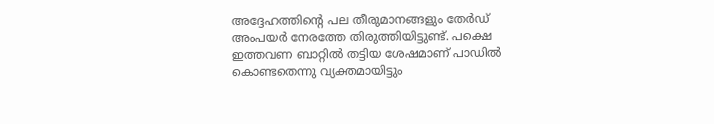അദ്ദേഹത്തിന്റെ പല തീരുമാനങ്ങളും തേര്‍ഡ് അംപയര്‍ നേരത്തേ തിരുത്തിയിട്ടുണ്ട്. പക്ഷെ ഇത്തവണ ബാറ്റില്‍ തട്ടിയ ശേഷമാണ് പാഡില്‍ കൊണ്ടതെന്നു വ്യക്തമായിട്ടും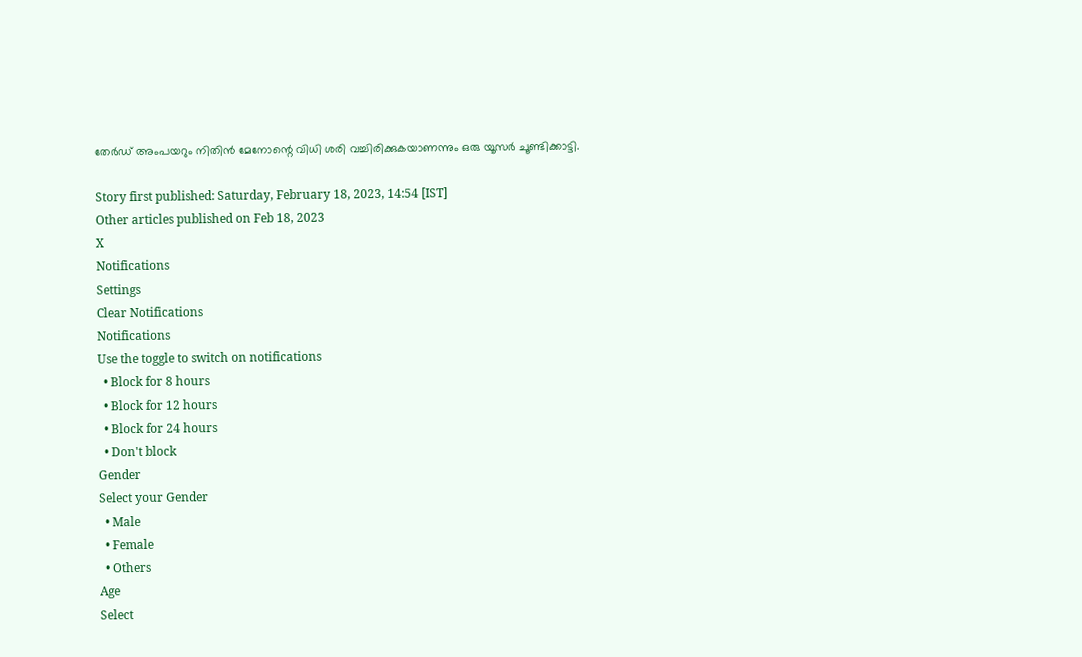തേര്‍ഡ് അംപയറും നിതിന്‍ മേനോന്റെ വിധി ശരി വച്ചിരിക്കുകയാണന്നും ഒരു യൂസര്‍ ചൂണ്ടിക്കാട്ടി.

Story first published: Saturday, February 18, 2023, 14:54 [IST]
Other articles published on Feb 18, 2023
X
Notifications
Settings
Clear Notifications
Notifications
Use the toggle to switch on notifications
  • Block for 8 hours
  • Block for 12 hours
  • Block for 24 hours
  • Don't block
Gender
Select your Gender
  • Male
  • Female
  • Others
Age
Select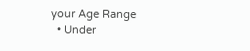your Age Range
  • Under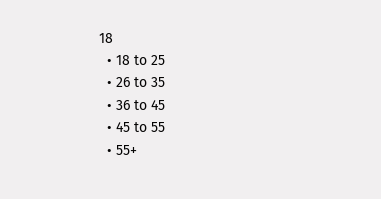18
  • 18 to 25
  • 26 to 35
  • 36 to 45
  • 45 to 55
  • 55+